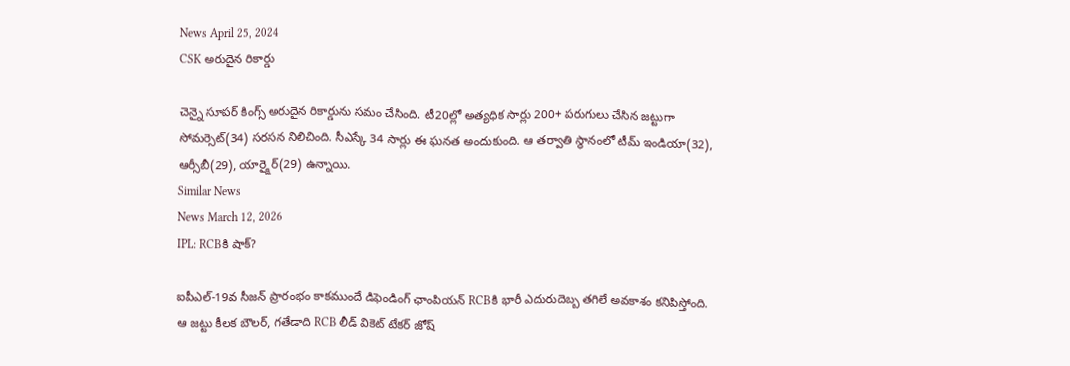News April 25, 2024
CSK అరుదైన రికార్డు

చెన్నై సూపర్ కింగ్స్ అరుదైన రికార్డును సమం చేసింది. టీ20ల్లో అత్యధిక సార్లు 200+ పరుగులు చేసిన జట్టుగా సోమర్సెట్(34) సరసన నిలిచింది. సీఎస్కే 34 సార్లు ఈ ఘనత అందుకుంది. ఆ తర్వాతి స్థానంలో టీమ్ ఇండియా(32), ఆర్సీబీ(29), యార్క్షైర్(29) ఉన్నాయి.
Similar News
News March 12, 2026
IPL: RCBకి షాక్?

ఐపీఎల్-19వ సీజన్ ప్రారంభం కాకముందే డిఫెండింగ్ ఛాంపియన్ RCBకి భారీ ఎదురుదెబ్బ తగిలే అవకాశం కనిపిస్తోంది. ఆ జట్టు కీలక బౌలర్, గతేడాది RCB లీడ్ వికెట్ టేకర్ జోష్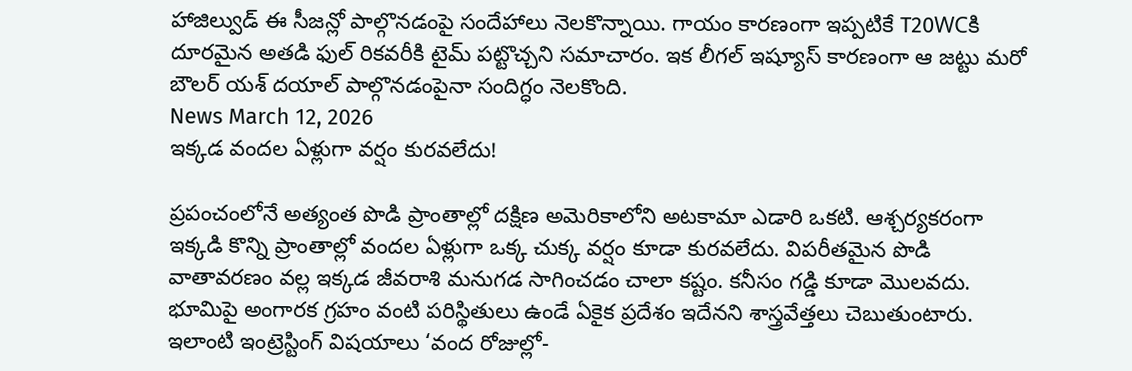హాజిల్వుడ్ ఈ సీజన్లో పాల్గొనడంపై సందేహాలు నెలకొన్నాయి. గాయం కారణంగా ఇప్పటికే T20WCకి దూరమైన అతడి ఫుల్ రికవరీకి టైమ్ పట్టొచ్చని సమాచారం. ఇక లీగల్ ఇష్యూస్ కారణంగా ఆ జట్టు మరో బౌలర్ యశ్ దయాల్ పాల్గొనడంపైనా సందిగ్ధం నెలకొంది.
News March 12, 2026
ఇక్కడ వందల ఏళ్లుగా వర్షం కురవలేదు!

ప్రపంచంలోనే అత్యంత పొడి ప్రాంతాల్లో దక్షిణ అమెరికాలోని అటకామా ఎడారి ఒకటి. ఆశ్చర్యకరంగా ఇక్కడి కొన్ని ప్రాంతాల్లో వందల ఏళ్లుగా ఒక్క చుక్క వర్షం కూడా కురవలేదు. విపరీతమైన పొడి వాతావరణం వల్ల ఇక్కడ జీవరాశి మనుగడ సాగించడం చాలా కష్టం. కనీసం గడ్డి కూడా మొలవదు. భూమిపై అంగారక గ్రహం వంటి పరిస్థితులు ఉండే ఏకైక ప్రదేశం ఇదేనని శాస్త్రవేత్తలు చెబుతుంటారు. ఇలాంటి ఇంట్రెస్టింగ్ విషయాలు ‘వంద రోజుల్లో-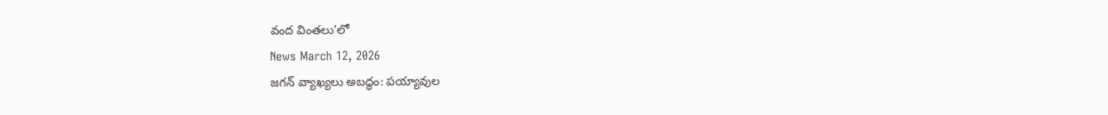వంద వింతలు’లో
News March 12, 2026
జగన్ వ్యాఖ్యలు అబద్ధం: పయ్యావుల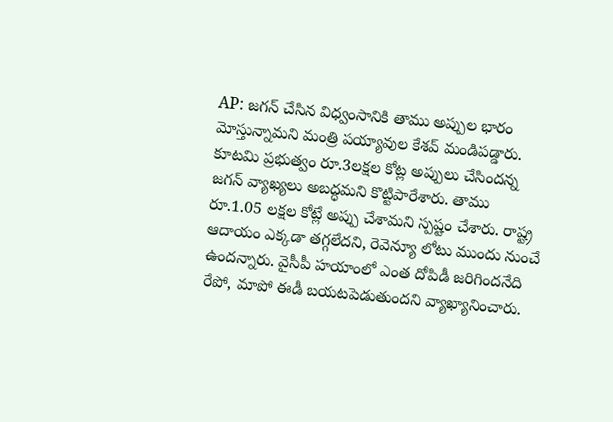AP: జగన్ చేసిన విధ్వంసానికి తాము అప్పుల భారం మోస్తున్నామని మంత్రి పయ్యావుల కేశవ్ మండిపడ్డారు. కూటమి ప్రభుత్వం రూ.3లక్షల కోట్ల అప్పులు చేసిందన్న జగన్ వ్యాఖ్యలు అబద్ధమని కొట్టిపారేశారు. తాము రూ.1.05 లక్షల కోట్లే అప్పు చేశామని స్పష్టం చేశారు. రాష్ట్ర ఆదాయం ఎక్కడా తగ్గలేదని, రెవెన్యూ లోటు ముందు నుంచే ఉందన్నారు. వైసీపీ హయాంలో ఎంత దోపిడీ జరిగిందనేది రేపో, మాపో ఈడీ బయటపెడుతుందని వ్యాఖ్యానించారు.